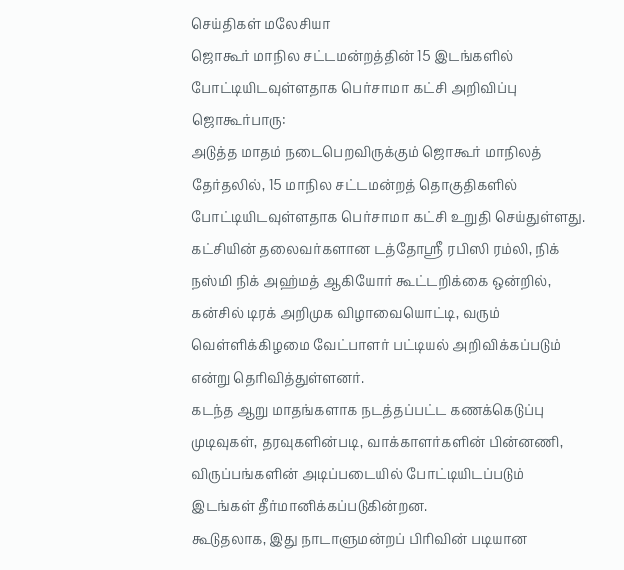செய்திகள் மலேசியா
ஜொகூர் மாநில சட்டமன்றத்தின் 15 இடங்களில் போட்டியிடவுள்ளதாக பெர்சாமா கட்சி அறிவிப்பு
ஜொகூர்பாரு:
அடுத்த மாதம் நடைபெறவிருக்கும் ஜொகூர் மாநிலத் தேர்தலில், 15 மாநில சட்டமன்றத் தொகுதிகளில் போட்டியிடவுள்ளதாக பெர்சாமா கட்சி உறுதி செய்துள்ளது.
கட்சியின் தலைவர்களான டத்தோஸ்ரீ ரபிஸி ரம்லி, நிக் நஸ்மி நிக் அஹ்மத் ஆகியோர் கூட்டறிக்கை ஒன்றில்,
கன்சில் டிரக் அறிமுக விழாவையொட்டி, வரும் வெள்ளிக்கிழமை வேட்பாளர் பட்டியல் அறிவிக்கப்படும் என்று தெரிவித்துள்ளனர்.
கடந்த ஆறு மாதங்களாக நடத்தப்பட்ட கணக்கெடுப்பு முடிவுகள், தரவுகளின்படி, வாக்காளர்களின் பின்னணி, விருப்பங்களின் அடிப்படையில் போட்டியிடப்படும் இடங்கள் தீர்மானிக்கப்படுகின்றன.
கூடுதலாக, இது நாடாளுமன்றப் பிரிவின் படியான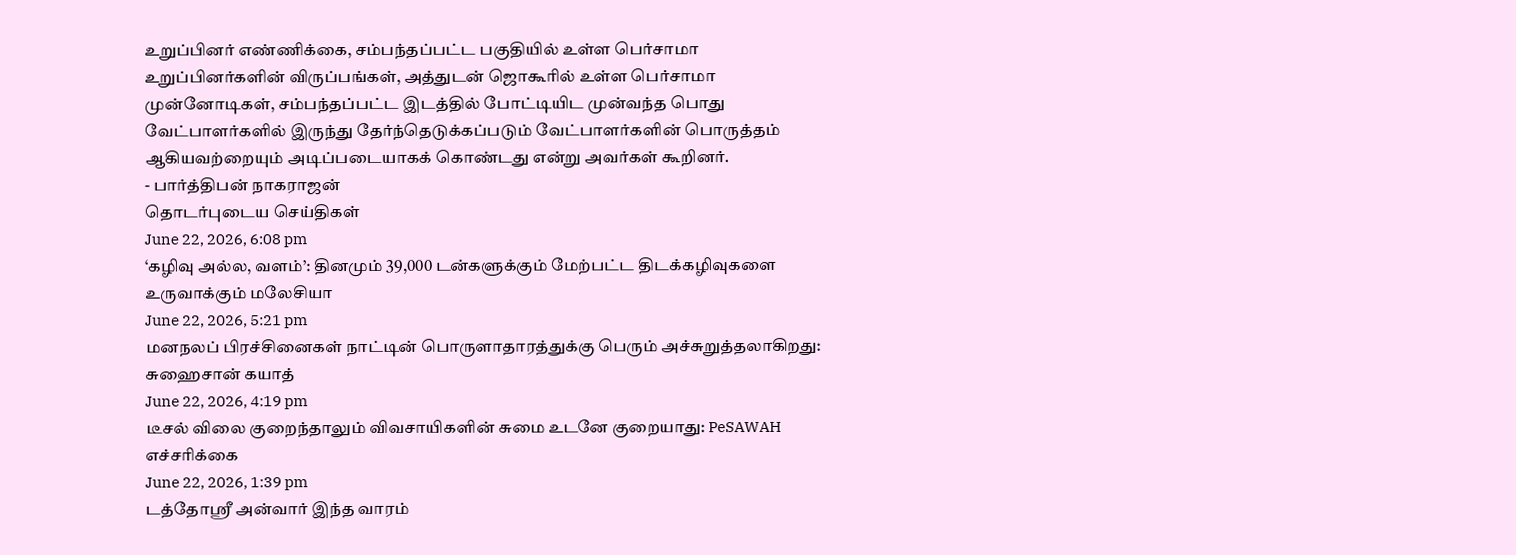உறுப்பினர் எண்ணிக்கை, சம்பந்தப்பட்ட பகுதியில் உள்ள பெர்சாமா உறுப்பினர்களின் விருப்பங்கள், அத்துடன் ஜொகூரில் உள்ள பெர்சாமா முன்னோடிகள், சம்பந்தப்பட்ட இடத்தில் போட்டியிட முன்வந்த பொது வேட்பாளர்களில் இருந்து தேர்ந்தெடுக்கப்படும் வேட்பாளர்களின் பொருத்தம் ஆகியவற்றையும் அடிப்படையாகக் கொண்டது என்று அவர்கள் கூறினர்.
- பார்த்திபன் நாகராஜன்
தொடர்புடைய செய்திகள்
June 22, 2026, 6:08 pm
‘கழிவு அல்ல, வளம்’: தினமும் 39,000 டன்களுக்கும் மேற்பட்ட திடக்கழிவுகளை உருவாக்கும் மலேசியா
June 22, 2026, 5:21 pm
மனநலப் பிரச்சினைகள் நாட்டின் பொருளாதாரத்துக்கு பெரும் அச்சுறுத்தலாகிறது: சுஹைசான் கயாத்
June 22, 2026, 4:19 pm
டீசல் விலை குறைந்தாலும் விவசாயிகளின் சுமை உடனே குறையாது: PeSAWAH எச்சரிக்கை
June 22, 2026, 1:39 pm
டத்தோஸ்ரீ அன்வார் இந்த வாரம்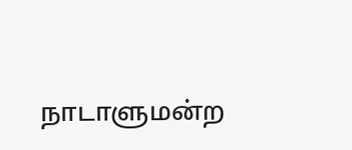நாடாளுமன்ற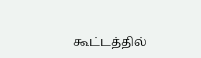கூட்டத்தில்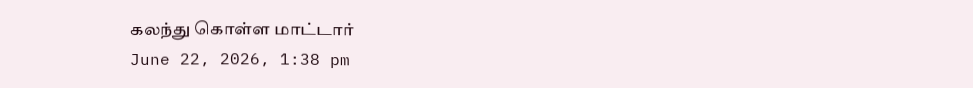கலந்து கொள்ள மாட்டார்
June 22, 2026, 1:38 pm